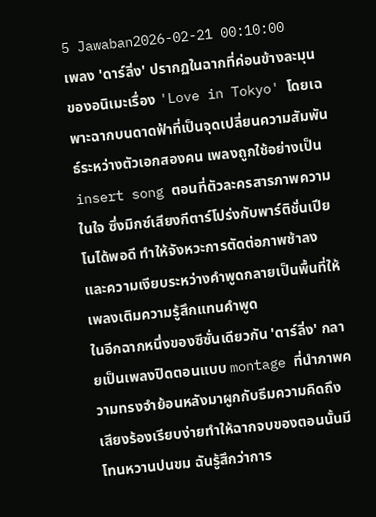5 Jawaban2026-02-21 00:10:00
เพลง 'ดาร์ลิ่ง' ปรากฏในฉากที่ค่อนข้างละมุนของอนิเมะเรื่อง 'Love in Tokyo' โดยเฉพาะฉากบนดาดฟ้าที่เป็นจุดเปลี่ยนความสัมพันธ์ระหว่างตัวเอกสองคน เพลงถูกใช้อย่างเป็น insert song ตอนที่ตัวละครสารภาพความในใจ ซึ่งมิกซ์เสียงกีตาร์โปร่งกับพาร์ติชั่นเปียโนได้พอดี ทำให้จังหวะการตัดต่อภาพช้าลง และความเงียบระหว่างคำพูดกลายเป็นพื้นที่ให้เพลงเติมความรู้สึกแทนคำพูด
ในอีกฉากหนึ่งของซีซั่นเดียวกัน 'ดาร์ลิ่ง' กลายเป็นเพลงปิดตอนแบบ montage ที่นำภาพความทรงจำย้อนหลังมาผูกกับธีมความคิดถึง เสียงร้องเรียบง่ายทำให้ฉากจบของตอนนั้นมีโทนหวานปนขม ฉันรู้สึกว่าการ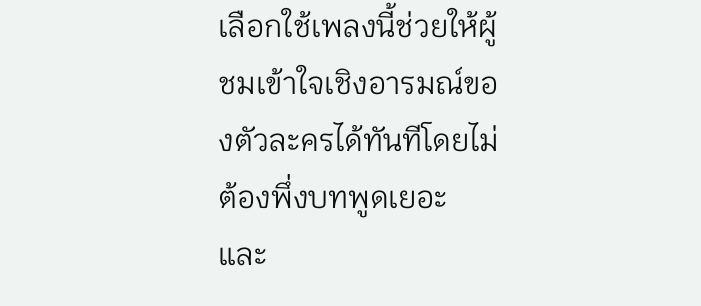เลือกใช้เพลงนี้ช่วยให้ผู้ชมเข้าใจเชิงอารมณ์ของตัวละครได้ทันทีโดยไม่ต้องพึ่งบทพูดเยอะ และ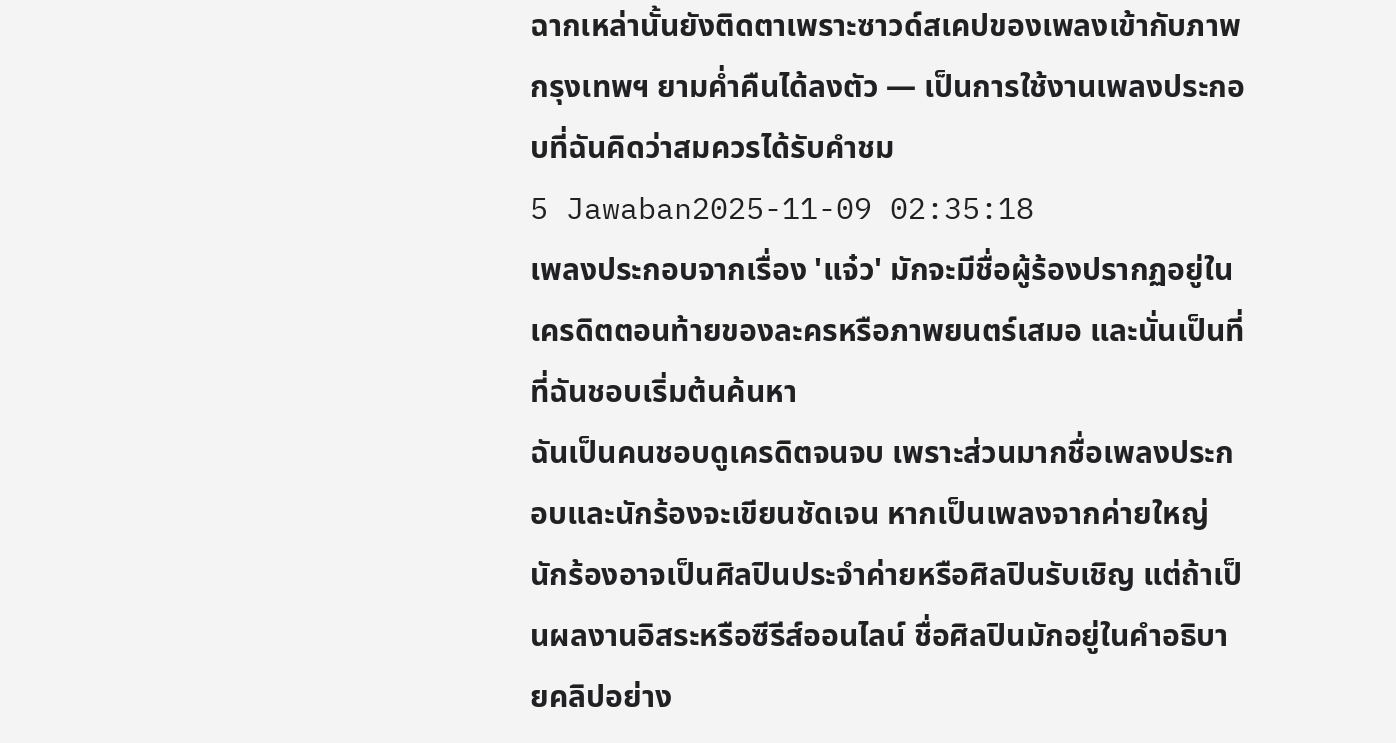ฉากเหล่านั้นยังติดตาเพราะซาวด์สเคปของเพลงเข้ากับภาพกรุงเทพฯ ยามค่ำคืนได้ลงตัว — เป็นการใช้งานเพลงประกอบที่ฉันคิดว่าสมควรได้รับคำชม
5 Jawaban2025-11-09 02:35:18
เพลงประกอบจากเรื่อง 'แจ๋ว' มักจะมีชื่อผู้ร้องปรากฏอยู่ในเครดิตตอนท้ายของละครหรือภาพยนตร์เสมอ และนั่นเป็นที่ที่ฉันชอบเริ่มต้นค้นหา
ฉันเป็นคนชอบดูเครดิตจนจบ เพราะส่วนมากชื่อเพลงประกอบและนักร้องจะเขียนชัดเจน หากเป็นเพลงจากค่ายใหญ่ นักร้องอาจเป็นศิลปินประจำค่ายหรือศิลปินรับเชิญ แต่ถ้าเป็นผลงานอิสระหรือซีรีส์ออนไลน์ ชื่อศิลปินมักอยู่ในคำอธิบายคลิปอย่าง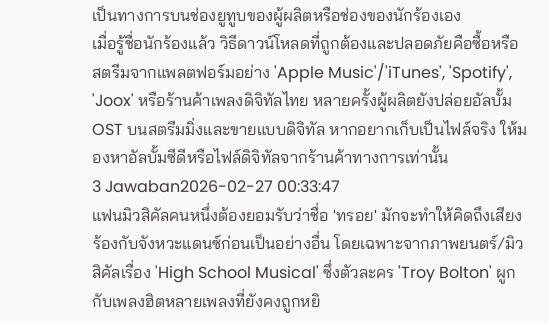เป็นทางการบนช่องยูทูบของผู้ผลิตหรือช่องของนักร้องเอง
เมื่อรู้ชื่อนักร้องแล้ว วิธีดาวน์โหลดที่ถูกต้องและปลอดภัยคือซื้อหรือสตรีมจากแพลตฟอร์มอย่าง 'Apple Music'/'iTunes', 'Spotify', 'Joox' หรือร้านค้าเพลงดิจิทัลไทย หลายครั้งผู้ผลิตยังปล่อยอัลบั้ม OST บนสตรีมมิ่งและขายแบบดิจิทัล หากอยากเก็บเป็นไฟล์จริง ให้มองหาอัลบั้มซีดีหรือไฟล์ดิจิทัลจากร้านค้าทางการเท่านั้น
3 Jawaban2026-02-27 00:33:47
แฟนมิวสิคัลคนหนึ่งต้องยอมรับว่าชื่อ 'ทรอย' มักจะทำให้คิดถึงเสียงร้องกับจังหวะแดนซ์ก่อนเป็นอย่างอื่น โดยเฉพาะจากภาพยนตร์/มิวสิคัลเรื่อง 'High School Musical' ซึ่งตัวละคร 'Troy Bolton' ผูกกับเพลงฮิตหลายเพลงที่ยังคงถูกหยิ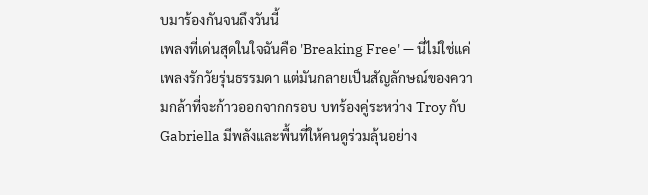บมาร้องกันจนถึงวันนี้
เพลงที่เด่นสุดในใจฉันคือ 'Breaking Free' — นี่ไม่ใช่แค่เพลงรักวัยรุ่นธรรมดา แต่มันกลายเป็นสัญลักษณ์ของความกล้าที่จะก้าวออกจากกรอบ บทร้องคู่ระหว่าง Troy กับ Gabriella มีพลังและพื้นที่ให้คนดูร่วมลุ้นอย่าง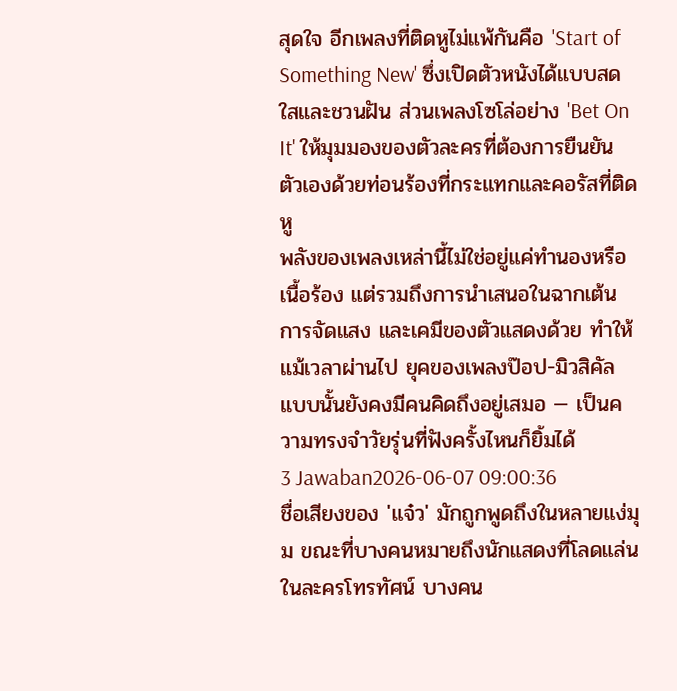สุดใจ อีกเพลงที่ติดหูไม่แพ้กันคือ 'Start of Something New' ซึ่งเปิดตัวหนังได้แบบสดใสและชวนฝัน ส่วนเพลงโซโล่อย่าง 'Bet On It' ให้มุมมองของตัวละครที่ต้องการยืนยันตัวเองด้วยท่อนร้องที่กระแทกและคอรัสที่ติดหู
พลังของเพลงเหล่านี้ไม่ใช่อยู่แค่ทำนองหรือเนื้อร้อง แต่รวมถึงการนำเสนอในฉากเต้น การจัดแสง และเคมีของตัวแสดงด้วย ทำให้แม้เวลาผ่านไป ยุคของเพลงป๊อป-มิวสิคัลแบบนั้นยังคงมีคนคิดถึงอยู่เสมอ — เป็นความทรงจำวัยรุ่นที่ฟังครั้งไหนก็ยิ้มได้
3 Jawaban2026-06-07 09:00:36
ชื่อเสียงของ 'แจ๋ว' มักถูกพูดถึงในหลายแง่มุม ขณะที่บางคนหมายถึงนักแสดงที่โลดแล่นในละครโทรทัศน์ บางคน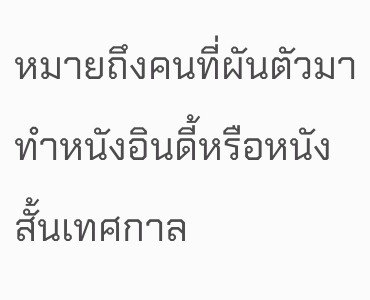หมายถึงคนที่ผันตัวมาทำหนังอินดี้หรือหนังสั้นเทศกาล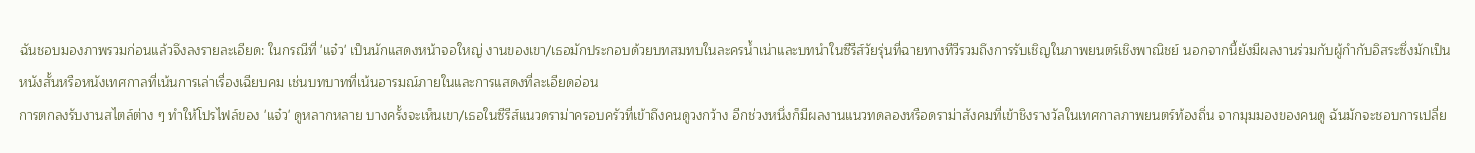ฉันชอบมองภาพรวมก่อนแล้วจึงลงรายละเอียด: ในกรณีที่ 'แจ๋ว' เป็นนักแสดงหน้าจอใหญ่ งานของเขา/เธอมักประกอบด้วยบทสมทบในละครน้ำเน่าและบทนำในซีรีส์วัยรุ่นที่ฉายทางทีวีรวมถึงการรับเชิญในภาพยนตร์เชิงพาณิชย์ นอกจากนี้ยังมีผลงานร่วมกับผู้กำกับอิสระซึ่งมักเป็นหนังสั้นหรือหนังเทศกาลที่เน้นการเล่าเรื่องเฉียบคม เช่นบทบาทที่เน้นอารมณ์ภายในและการแสดงที่ละเอียดอ่อน
การตกลงรับงานสไตล์ต่าง ๆ ทำให้โปรไฟล์ของ 'แจ๋ว' ดูหลากหลาย บางครั้งจะเห็นเขา/เธอในซีรีส์แนวดราม่าครอบครัวที่เข้าถึงคนดูวงกว้าง อีกช่วงหนึ่งก็มีผลงานแนวทดลองหรือดราม่าสังคมที่เข้าชิงรางวัลในเทศกาลภาพยนตร์ท้องถิ่น จากมุมมองของคนดู ฉันมักจะชอบการเปลี่ย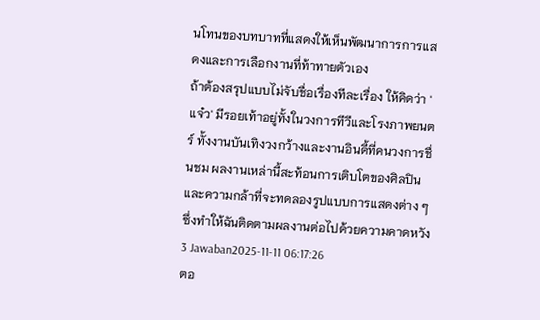นโทนของบทบาทที่แสดงให้เห็นพัฒนาการการแสดงและการเลือกงานที่ท้าทายตัวเอง
ถ้าต้องสรุปแบบไม่จับชื่อเรื่องทีละเรื่อง ให้คิดว่า 'แจ๋ว' มีรอยเท้าอยู่ทั้งในวงการทีวีและโรงภาพยนตร์ ทั้งงานบันเทิงวงกว้างและงานอินดี้ที่คนวงการชื่นชม ผลงานเหล่านี้สะท้อนการเติบโตของศิลปินและความกล้าที่จะทดลองรูปแบบการแสดงต่าง ๆ ซึ่งทำให้ฉันติดตามผลงานต่อไปด้วยความคาดหวัง
3 Jawaban2025-11-11 06:17:26
ตอ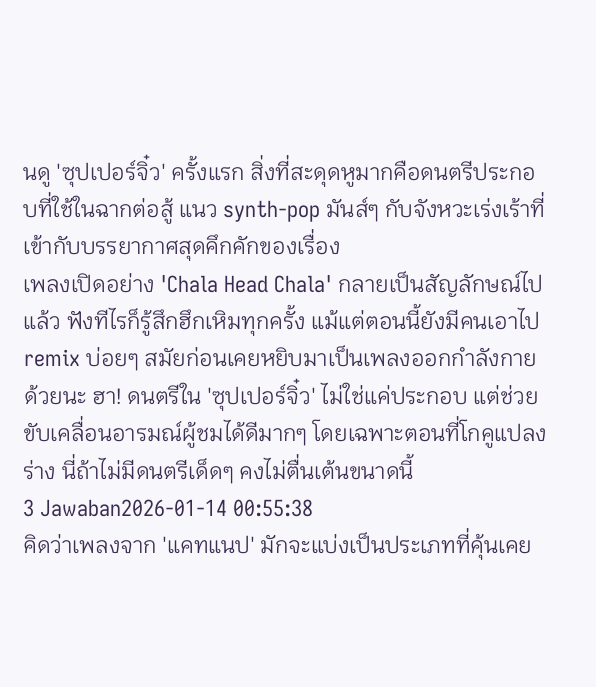นดู 'ซุปเปอร์จิ๋ว' ครั้งแรก สิ่งที่สะดุดหูมากคือดนตรีประกอบที่ใช้ในฉากต่อสู้ แนว synth-pop มันส์ๆ กับจังหวะเร่งเร้าที่เข้ากับบรรยากาศสุดคึกคักของเรื่อง
เพลงเปิดอย่าง 'Chala Head Chala' กลายเป็นสัญลักษณ์ไปแล้ว ฟังทีไรก็รู้สึกฮึกเหิมทุกครั้ง แม้แต่ตอนนี้ยังมีคนเอาไป remix บ่อยๆ สมัยก่อนเคยหยิบมาเป็นเพลงออกกำลังกายด้วยนะ ฮา! ดนตรีใน 'ซุปเปอร์จิ๋ว' ไม่ใช่แค่ประกอบ แต่ช่วยขับเคลื่อนอารมณ์ผู้ชมได้ดีมากๆ โดยเฉพาะตอนที่โกคูแปลงร่าง นี่ถ้าไม่มีดนตรีเด็ดๆ คงไม่ตื่นเต้นขนาดนี้
3 Jawaban2026-01-14 00:55:38
คิดว่าเพลงจาก 'แคทแนป' มักจะแบ่งเป็นประเภทที่คุ้นเคย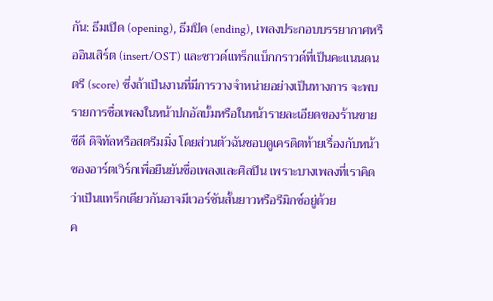กัน: ธีมเปิด (opening), ธีมปิด (ending), เพลงประกอบบรรยากาศหรืออินเสิร์ต (insert/OST) และซาวด์แทร็กแบ็กกราวด์ที่เป็นคะแนนดนตรี (score) ซึ่งถ้าเป็นงานที่มีการวางจำหน่ายอย่างเป็นทางการ จะพบรายการชื่อเพลงในหน้าปกอัลบั้มหรือในหน้ารายละเอียดของร้านขายซีดี ดิจิทัลหรือสตรีมมิ่ง โดยส่วนตัวฉันชอบดูเครดิตท้ายเรื่องกับหน้าซองอาร์ตเวิร์กเพื่อยืนยันชื่อเพลงและศิลปิน เพราะบางเพลงที่เราคิดว่าเป็นแทร็กเดียวกันอาจมีเวอร์ชันสั้นยาวหรือรีมิกซ์อยู่ด้วย
ค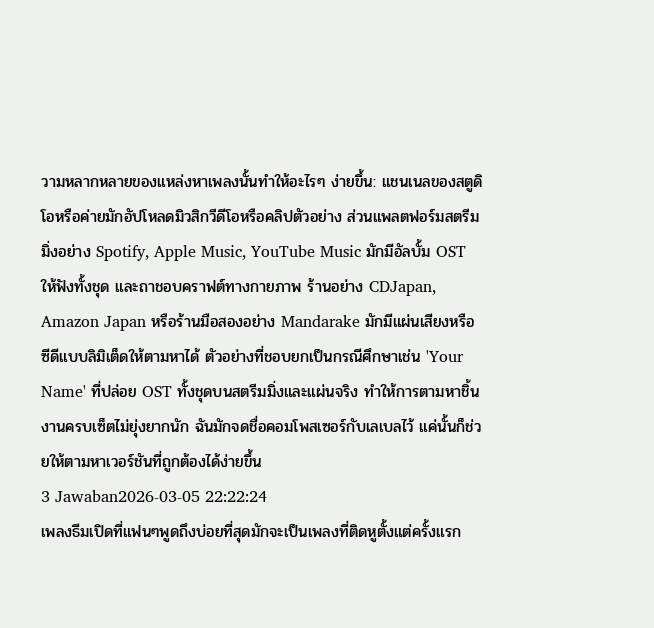วามหลากหลายของแหล่งหาเพลงนั้นทำให้อะไรๆ ง่ายขึ้น: แชนเนลของสตูดิโอหรือค่ายมักอัปโหลดมิวสิกวีดีโอหรือคลิปตัวอย่าง ส่วนแพลตฟอร์มสตรีมมิ่งอย่าง Spotify, Apple Music, YouTube Music มักมีอัลบั้ม OST ให้ฟังทั้งชุด และถาชอบคราฟต์ทางกายภาพ ร้านอย่าง CDJapan, Amazon Japan หรือร้านมือสองอย่าง Mandarake มักมีแผ่นเสียงหรือซีดีแบบลิมิเต็ดให้ตามหาได้ ตัวอย่างที่ชอบยกเป็นกรณีศึกษาเช่น 'Your Name' ที่ปล่อย OST ทั้งชุดบนสตรีมมิ่งและแผ่นจริง ทำให้การตามหาชิ้นงานครบเซ็ตไม่ยุ่งยากนัก ฉันมักจดชื่อคอมโพสเซอร์กับเลเบลไว้ แค่นั้นก็ช่วยให้ตามหาเวอร์ชันที่ถูกต้องได้ง่ายขึ้น
3 Jawaban2026-03-05 22:22:24
เพลงธีมเปิดที่แฟนๆพูดถึงบ่อยที่สุดมักจะเป็นเพลงที่ติดหูตั้งแต่ครั้งแรก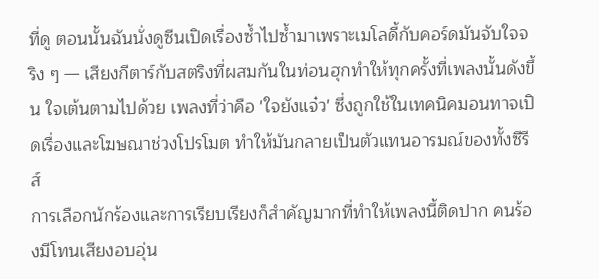ที่ดู ตอนนั้นฉันนั่งดูซีนเปิดเรื่องซ้ำไปซ้ำมาเพราะเมโลดี้กับคอร์ดมันจับใจจริง ๆ — เสียงกีตาร์กับสตริงที่ผสมกันในท่อนฮุกทำให้ทุกครั้งที่เพลงนั้นดังขึ้น ใจเต้นตามไปด้วย เพลงที่ว่าคือ 'ใจยังแจ๋ว' ซึ่งถูกใช้ในเทคนิคมอนทาจเปิดเรื่องและโฆษณาช่วงโปรโมต ทำให้มันกลายเป็นตัวแทนอารมณ์ของทั้งซีรีส์
การเลือกนักร้องและการเรียบเรียงก็สำคัญมากที่ทำให้เพลงนี้ติดปาก คนร้องมีโทนเสียงอบอุ่น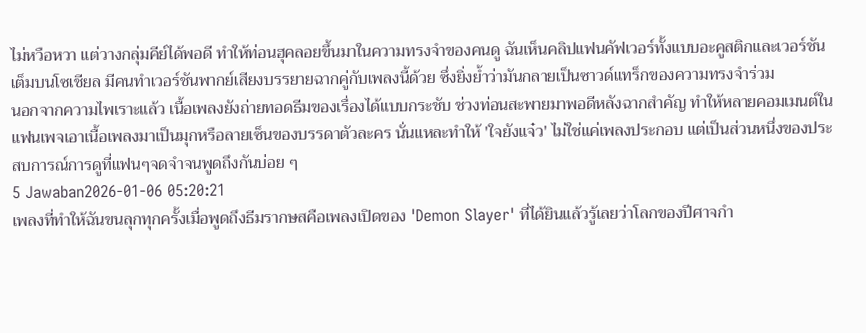ไม่หวือหวา แต่วางกลุ่มคีย์ได้พอดี ทำให้ท่อนฮุคลอยขึ้นมาในความทรงจำของคนดู ฉันเห็นคลิปแฟนคัฟเวอร์ทั้งแบบอะคูสติกและเวอร์ชันเต็มบนโซเชียล มีคนทำเวอร์ชันพากย์เสียงบรรยายฉากคู่กับเพลงนี้ด้วย ซึ่งยิ่งย้ำว่ามันกลายเป็นซาวด์แทร็กของความทรงจำร่วม
นอกจากความไพเราะแล้ว เนื้อเพลงยังถ่ายทอดธีมของเรื่องได้แบบกระชับ ช่วงท่อนสะพายมาพอดีหลังฉากสำคัญ ทำให้หลายคอมเมนต์ในแฟนเพจเอาเนื้อเพลงมาเป็นมุกหรือลายเซ็นของบรรดาตัวละคร นั่นแหละทำให้ 'ใจยังแจ๋ว' ไม่ใช่แค่เพลงประกอบ แต่เป็นส่วนหนึ่งของประสบการณ์การดูที่แฟนๆจดจำจนพูดถึงกันบ่อย ๆ
5 Jawaban2026-01-06 05:20:21
เพลงที่ทำให้ฉันขนลุกทุกครั้งเมื่อพูดถึงธีมรากษสคือเพลงเปิดของ 'Demon Slayer' ที่ได้ยินแล้วรู้เลยว่าโลกของปีศาจกำ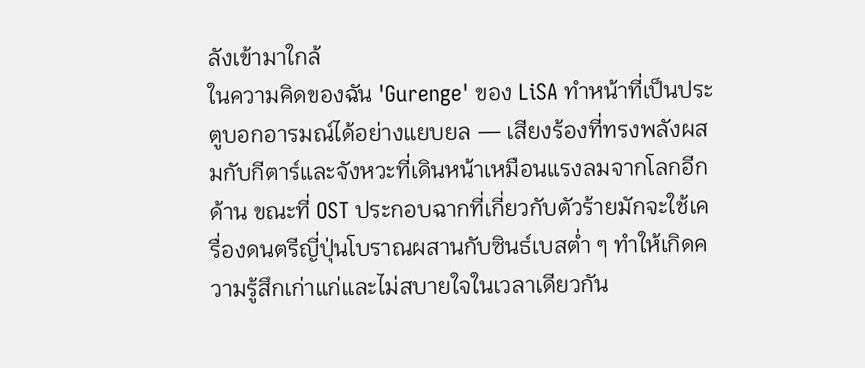ลังเข้ามาใกล้
ในความคิดของฉัน 'Gurenge' ของ LiSA ทำหน้าที่เป็นประตูบอกอารมณ์ได้อย่างแยบยล — เสียงร้องที่ทรงพลังผสมกับกีตาร์และจังหวะที่เดินหน้าเหมือนแรงลมจากโลกอีกด้าน ขณะที่ OST ประกอบฉากที่เกี่ยวกับตัวร้ายมักจะใช้เครื่องดนตรีญี่ปุ่นโบราณผสานกับซินธ์เบสต่ำ ๆ ทำให้เกิดความรู้สึกเก่าแก่และไม่สบายใจในเวลาเดียวกัน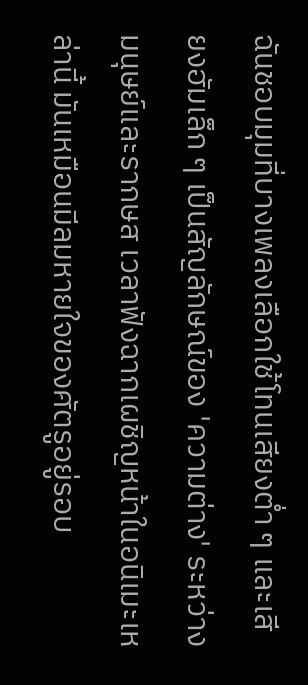ฉันชอบมุมที่บางเพลงเลือกใช้โทนเสียงต่ำ ๆ และเสียงฮัมเล็ก ๆ เป็นสัญลักษณ์ของ 'ความต่าง' ระหว่างมนุษย์และรากษส เวลาฟังฉากเผชิญหน้าในอนิเมะเหล่านี้ มันเหมือนมีลมหายใจของศัตรูอยู่รอบ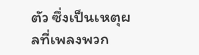ตัว ซึ่งเป็นเหตุผลที่เพลงพวก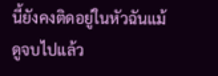นี้ยังคงติดอยู่ในหัวฉันแม้ดูจบไปแล้ว